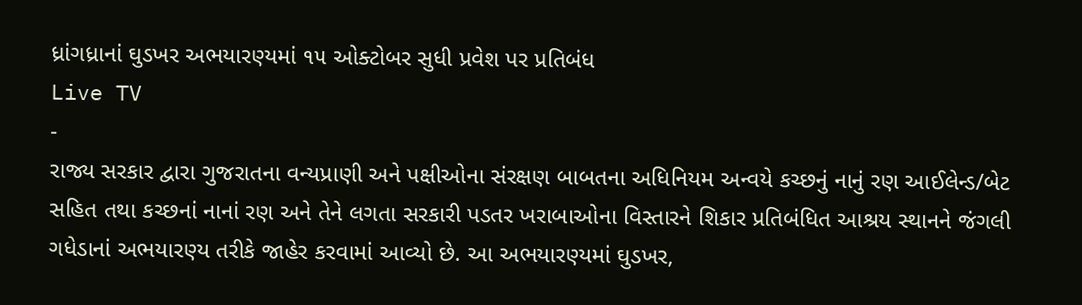ધ્રાંગધ્રાનાં ઘુડખર અભયારણ્યમાં ૧૫ ઓક્ટોબર સુધી પ્રવેશ પર પ્રતિબંધ
Live TV
-
રાજ્ય સરકાર દ્વારા ગુજરાતના વન્યપ્રાણી અને પક્ષીઓના સંરક્ષણ બાબતના અધિનિયમ અન્વયે કચ્છનું નાનું રણ આઈલેન્ડ/બેટ સહિત તથા કચ્છનાં નાનાં રણ અને તેને લગતા સરકારી પડતર ખરાબાઓના વિસ્તારને શિકાર પ્રતિબંધિત આશ્રય સ્થાનને જંગલી ગધેડાનાં અભયારણ્ય તરીકે જાહેર કરવામાં આવ્યો છે. આ અભયારણ્યમાં ઘુડખર,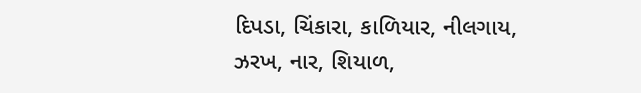દિપડા, ચિંકારા, કાળિયાર, નીલગાય, ઝરખ, નાર, શિયાળ,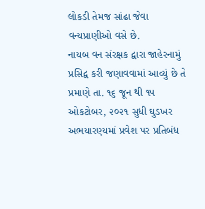લોકડી તેમજ સાંઢા જેવા વન્યપ્રાણીઓ વસે છે.
નાયબ વન સંરક્ષક દ્વારા જાહેરનામું પ્રસિદ્વ કરી જણાવવામાં આવ્યું છે તે પ્રમાણે તા. ૧૬ જૂન થી ૧૫ ઓકટોબર, ૨૦૨૧ સુધી ઘુડખર અભયારણ્યમાં પ્રવેશ પર પ્રતિબંધ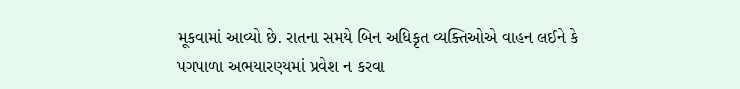મૂકવામાં આવ્યો છે. રાતના સમયે બિન અધિકૃત વ્યક્તિઓએ વાહન લઈને કે પગપાળા અભયારણ્યમાં પ્રવેશ ન કરવા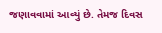જણાવવામાં આવ્યું છે. તેમજ દિવસ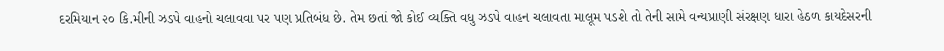દરમિયાન ૨૦ કિ.મીની ઝડપે વાહનો ચલાવવા પર પણ પ્રતિબંધ છે. તેમ છતાં જો કોઈ વ્યક્તિ વધુ ઝડપે વાહન ચલાવતા માલૂમ પડશે તો તેની સામે વન્યપ્રાણી સંરક્ષણ ધારા હેઠળ કાયદેસરની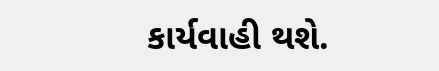કાર્યવાહી થશે.